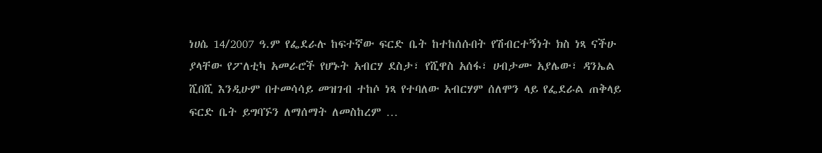ነሀሴ 14/2007 ዓ.ም የፌደራሉ ከፍተኛው ፍርድ ቤት ከተከሰሱበት የሽብርተኝነት ክስ ነጻ ናችሁ ያላቸው የፖለቲካ አመራሮች የሆኑት አብርሃ ደስታ፣ የሺዋስ አሰፋ፣ ሀብታሙ አያሌው፣ ዳንኤል ሺበሺ እንዲሁም በተመሳሳይ መዝገብ ተከሶ ነጻ የተባለው አብርሃም ሰለሞን ላይ የፌደራል ጠቅላይ ፍርድ ቤት ይግባኙን ለማሰማት ለመስከረም …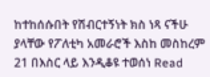ከተከሰሱበት የሽብርተኝነት ክስ ነጻ ናችሁ ያላቸው የፖለቲካ አመራሮች እስከ መስከረም 21 በእስር ላይ እንዲቆዩ ተወሰነ Read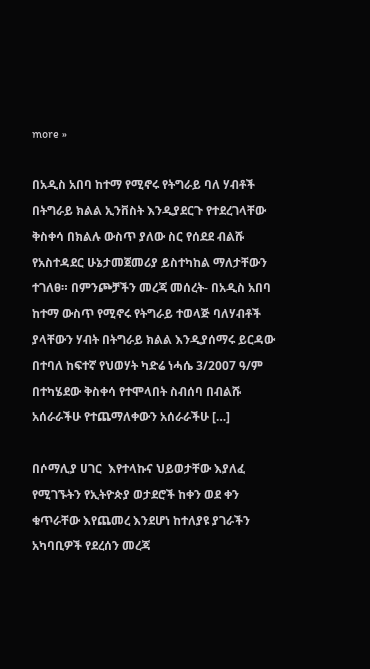more »

በአዲስ አበባ ከተማ የሚኖሩ የትግራይ ባለ ሃብቶች በትግራይ ክልል ኢንቨስት እንዲያደርጉ የተደረገላቸው ቅስቀሳ በክልሉ ውስጥ ያለው ስር የሰደደ ብልሹ የአስተዳደር ሁኔታመጀመሪያ ይስተካከል ማለታቸውን ተገለፀ። በምንጮቻችን መረጃ መሰረት- በአዲስ አበባ ከተማ ውስጥ የሚኖሩ የትግራይ ተወላጅ ባለሃብቶች ያላቸውን ሃብት በትግራይ ክልል እንዲያሰማሩ ይርዳው በተባለ ከፍተኛ የህወሃት ካድሬ ነሓሴ 3/2007 ዓ/ም በተካሄደው ቅስቀሳ የተሞላበት ስብሰባ በብልሹ አሰራራችሁ የተጨማለቀውን አሰራራችሁ […]

በሶማሊያ ሀገር  እየተላኩና ህይወታቸው እያለፈ የሚገኙትን የኢትዮጵያ ወታደሮች ከቀን ወደ ቀን ቁጥራቸው እየጨመረ እንደሆነ ከተለያዩ ያገራችን አካባቢዎች የደረሰን መረጃ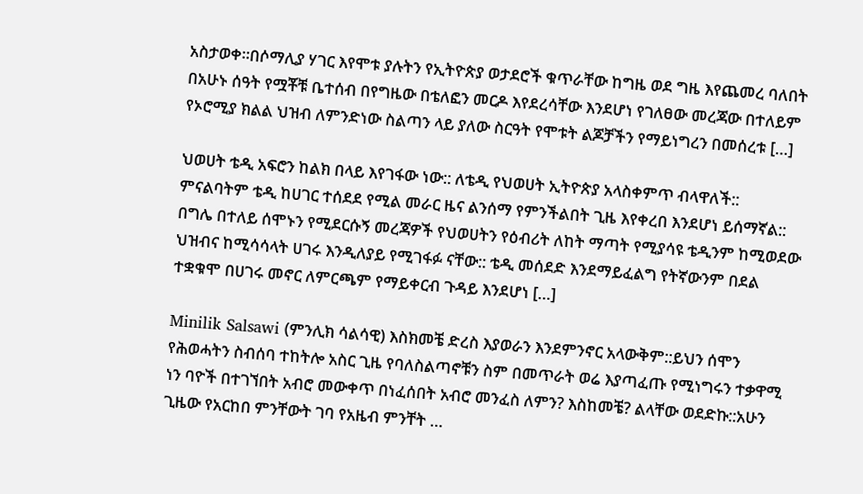አስታወቀ።በሶማሊያ ሃገር እየሞቱ ያሉትን የኢትዮጵያ ወታደሮች ቁጥራቸው ከግዜ ወደ ግዜ እየጨመረ ባለበት በአሁኑ ሰዓት የሟቾቹ ቤተሰብ በየግዜው በቴለፎን መርዶ እየደረሳቸው እንደሆነ የገለፀው መረጃው በተለይም የኦሮሚያ ክልል ህዝብ ለምንድነው ስልጣን ላይ ያለው ስርዓት የሞቱት ልጆቻችን የማይነግረን በመሰረቱ […]

ህወሀት ቴዲ አፍሮን ከልክ በላይ እየገፋው ነው:: ለቴዲ የህወሀት ኢትዮጵያ አላስቀምጥ ብላዋለች:: ምናልባትም ቴዲ ከሀገር ተሰደደ የሚል መራር ዜና ልንሰማ የምንችልበት ጊዜ እየቀረበ እንደሆነ ይሰማኛል:: በግሌ በተለይ ሰሞኑን የሚደርሱኝ መረጃዎች የህወሀትን የዕብሪት ለከት ማጣት የሚያሳዩ ቴዲንም ከሚወደው ህዝብና ከሚሳሳላት ሀገሩ እንዲለያይ የሚገፋፉ ናቸው:: ቴዲ መሰደድ እንደማይፈልግ የትኛውንም በደል ተቋቁሞ በሀገሩ መኖር ለምርጫም የማይቀርብ ጉዳይ እንደሆነ […]

Minilik Salsawi (ምንሊክ ሳልሳዊ) እስክመቼ ድረስ እያወራን እንደምንኖር አላውቅም::ይህን ሰሞን የሕወሓትን ስብሰባ ተከትሎ አስር ጊዜ የባለስልጣኖቹን ስም በመጥራት ወሬ እያጣፈጡ የሚነግሩን ተቃዋሚ ነን ባዮች በተገኘበት አብሮ መውቀጥ በነፈሰበት አብሮ መንፈስ ለምን? እስከመቼ? ልላቸው ወደድኩ::አሁን ጊዜው የአርከበ ምንቸውት ገባ የአዜብ ምንቸት …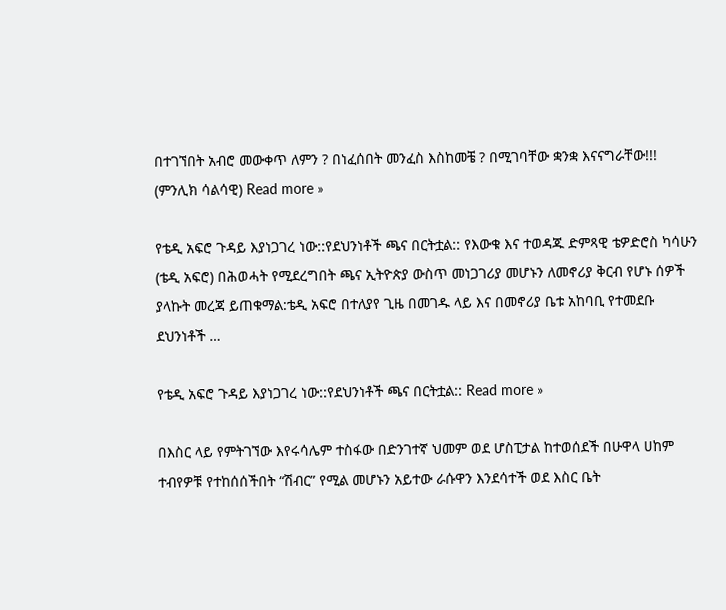በተገኘበት አብሮ መውቀጥ ለምን ? በነፈሰበት መንፈስ እስከመቼ ? በሚገባቸው ቋንቋ እናናግራቸው!!! (ምንሊክ ሳልሳዊ) Read more »

የቴዲ አፍሮ ጉዳይ እያነጋገረ ነው::የደህንነቶች ጫና በርትቷል:: የእውቁ እና ተወዳጁ ድምጻዊ ቴዎድሮስ ካሳሁን (ቴዲ አፍሮ) በሕወሓት የሚደረግበት ጫና ኢትዮጵያ ውስጥ መነጋገሪያ መሆኑን ለመኖሪያ ቅርብ የሆኑ ሰዎች ያላኩት መረጃ ይጠቁማል:ቴዲ አፍሮ በተለያየ ጊዜ በመገዱ ላይ እና በመኖሪያ ቤቱ አከባቢ የተመደቡ ደህንነቶች …

የቴዲ አፍሮ ጉዳይ እያነጋገረ ነው::የደህንነቶች ጫና በርትቷል:: Read more »

በእስር ላይ የምትገኘው እየሩሳሌም ተስፋው በድንገተኛ ህመም ወደ ሆስፒታል ከተወሰደች በሁዋላ ሀከም ተብየዎቹ የተከሰሰችበት “ሽብር” የሚል መሆኑን አይተው ራሱዋን እንደሳተች ወደ እስር ቤት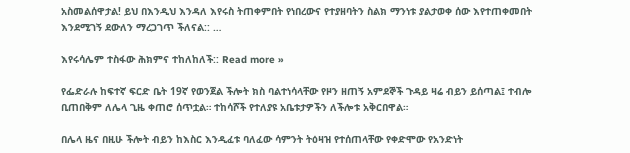አስመልሰዋታል! ይህ በእንዲህ እንዳለ እየሩስ ትጠቀምበት የነበረውና የተያዘባትን ስልክ ማንነቱ ያልታወቀ ሰው እየተጠቀመበት እንደሚገኝ ደውለን ማረጋገጥ ችለናል:: …

እየሩሳሌም ተስፋው ሕክምና ተከለከለች:: Read more »

የፌድራሉ ከፍተኛ ፍርድ ቤት 19ኛ የወንጀል ችሎት ክስ ባልተነሳላቸው የዞን ዘጠኝ አምደኞች ጉዳይ ዛሬ ብይን ይሰጣል፤ ተብሎ ቢጠበቅም ለሌላ ጊዜ ቀጠሮ ሰጥቷል። ተከሳሾች የተለያዩ አቤቱታዎችን ለችሎቱ አቅርበዋል።

በሌላ ዜና በዚሁ ችሎት ብይን ከእስር እንዲፈቱ ባለፈው ሳምንት ትዕዛዝ የተሰጠላቸው የቀድሞው የአንድነት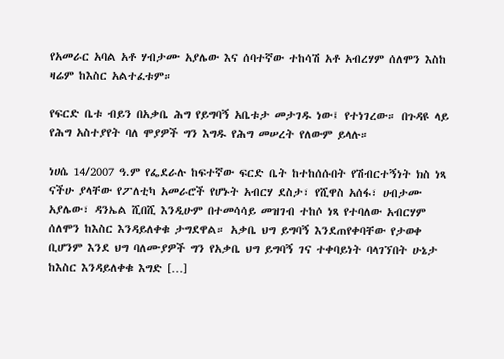የአመራር አባል አቶ ሃብታሙ አያሌው እና ሰባተኛው ተከሳሽ አቶ አብረሃም ሰለሞን እስከ ዛሬም ከእስር አልተፈቱም።

የፍርድ ቤቱ ብይን በአቃቤ ሕግ የይግባኝ አቤቱታ መታገዱ ነው፤ የተነገረው። በጉዳዩ ላይ የሕግ አስተያየት ባለ ሞያዎች ግን እግዱ የሕግ መሠረት የለውም ይላሉ።

ነሀሴ 14/2007 ዓ.ም የፌደራሉ ከፍተኛው ፍርድ ቤት ከተከሰሱበት የሽብርተኝነት ክስ ነጻ ናችሁ ያላቸው የፖለቲካ አመራሮች የሆኑት አብርሃ ደስታ፣ የሺዋስ አሰፋ፣ ሀብታሙ አያሌው፣ ዳንኤል ሺበሺ እንዲሁም በተመሳሳይ መዝገብ ተከሶ ነጻ የተባለው አብርሃም ሰለሞን ከእስር እንዳይለቀቁ ታግደዋል። አቃቤ ህግ ይግባኝ እንደጠየቀባቸው የታወቀ ቢሆንም እንደ ህግ ባለሙያዎች ግን የአቃቤ ህግ ይግባኝ ገና ተቀባይነት ባላገኘበት ሁኔታ ከእስር እንዳይለቀቁ እግድ […]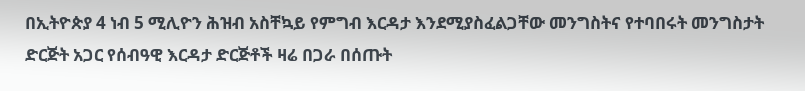በኢትዮጵያ 4 ነብ 5 ሚሊዮን ሕዝብ አስቸኳይ የምግብ እርዳታ እንደሚያስፈልጋቸው መንግስትና የተባበሩት መንግስታት ድርጅት አጋር የሰብዓዊ እርዳታ ድርጅቶች ዛሬ በጋራ በሰጡት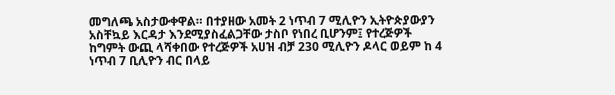መግለጫ አስታውቀዋል። በተያዘው አመት 2 ነጥብ 7 ሚሊዮን ኢትዮጵያውያን አስቸኳይ እርዳታ እንደሚያስፈልጋቸው ታስቦ የነበረ ቢሆንም፤ የተረጅዎች ከግምት ውጪ ላሻቀበው የተረጅዎች አሀዝ ብቻ 230 ሚሊዮን ዶላር ወይም ከ 4 ነጥብ 7 ቢሊዮን ብር በላይ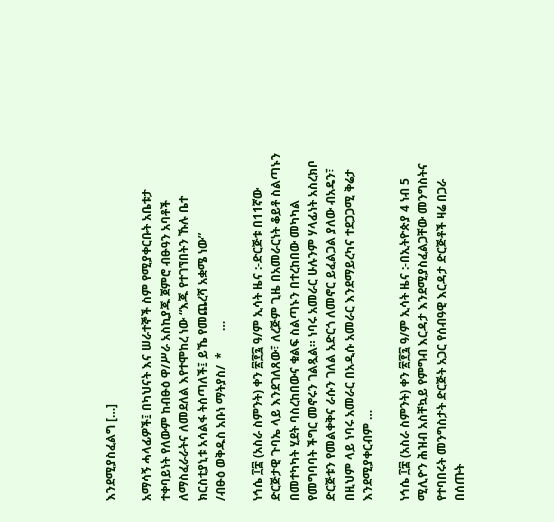እንደሚያስፈልግ […]

አማሳኝ ሓላፊዎች፤ በካህናት እና ሠራተኞች ስም የሚያቀርቡት አቤቱታ ተቀባይነት የለውም ከብፁዕ ዋ/ሥራ አስኪያጁ ጀምሮ ብፁዓን አባቶች ለማስፈራራትና ለመደለል እየተሞከረ ነው “እጁ የተገኘበትን ኹሉ ቤተ ክርስቲያኒቱ አሳልፋ ትሰጣለች፤ ይኼ የመጨረሻ አቋሜ ነው”                                    /ብፁዕ ወቅዱስ አቡነ ማትያስ/  *       …

ነኅሴ ፲፰ (አስራ ስምንት) ቀን ፳፻፯ ዓ/ም ኢሳት ዜና :-ድርጅቱ በ11ኛው ድርጅታዊ ጉባኤ ላይ እንደገለጸው፣ ለረጅም ጊዜ በአመራርነት ቆይቶ ስልጣኑን በመተካካት ሂደት ባስረከበውና ቁልፍ ስልጣኑን በተረከበው መካካል የመግባባት ችግር መኖሩን ገልጿል። ነባሩ አመራር ሁሉንም ሃላፊነት አስረክቦ ድርጅቱን የመልቀቅና ራሱን ገለል አድርጎ ለመኖር ይፈልጋል ያለው ብአዴን፣ በዚህም ላይ ነባሩ አመራር በአዲሱ አመራር እንደማይረካና ተደጋጋሚ ቅሬታ እንደሚያቀርብም …

ነኅሴ ፲፰ (አስራ ስምንት) ቀን ፳፻፯ ዓ/ም ኢሳት ዜና :-በኢትዮጵያ 4 ነብ 5 ሚሊዮን ሕዝብ አስቸኳይ የምግብ እርዳታ እንደሚያስፈልጋቸው መንግስትና የተባበሩት መንግስታት ድርጅት አጋር የሰብዓዊ እርዳታ ድርጅቶች ዛሬ በጋራ በሰጡት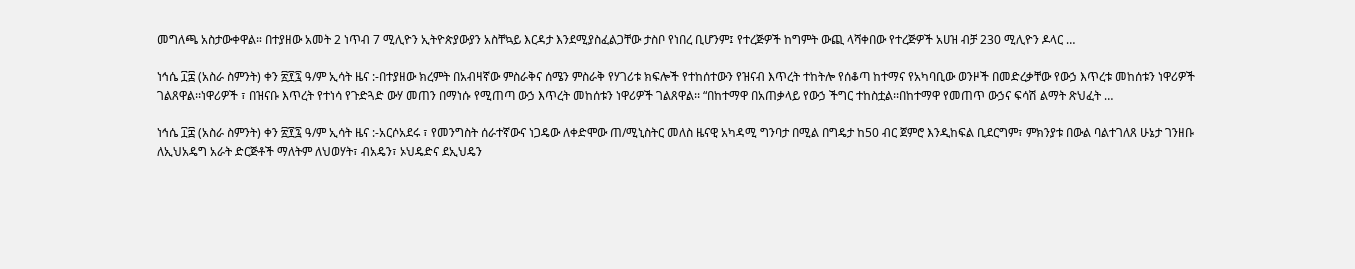መግለጫ አስታውቀዋል። በተያዘው አመት 2 ነጥብ 7 ሚሊዮን ኢትዮጵያውያን አስቸኳይ እርዳታ እንደሚያስፈልጋቸው ታስቦ የነበረ ቢሆንም፤ የተረጅዎች ከግምት ውጪ ላሻቀበው የተረጅዎች አሀዝ ብቻ 230 ሚሊዮን ዶላር …

ነኅሴ ፲፰ (አስራ ስምንት) ቀን ፳፻፯ ዓ/ም ኢሳት ዜና :-በተያዘው ክረምት በአብዛኛው ምስራቅና ሰሜን ምስራቅ የሃገሪቱ ክፍሎች የተከሰተውን የዝናብ እጥረት ተከትሎ የሰቆጣ ከተማና የአካባቢው ወንዞች በመድረቃቸው የውኃ እጥረቱ መከሰቱን ነዋሪዎች ገልጸዋል፡፡ነዋሪዎች ፣ በዝናቡ እጥረት የተነሳ የጉድጓድ ውሃ መጠን በማነሱ የሚጠጣ ውኃ እጥረት መከሰቱን ነዋሪዎች ገልጸዋል፡፡ “በከተማዋ በአጠቃላይ የውኃ ችግር ተከስቷል፡፡በከተማዋ የመጠጥ ውኃና ፍሳሽ ልማት ጽህፈት …

ነኅሴ ፲፰ (አስራ ስምንት) ቀን ፳፻፯ ዓ/ም ኢሳት ዜና :-አርሶአደሩ ፣ የመንግስት ሰራተኛውና ነጋዴው ለቀድሞው ጠ/ሚኒስትር መለስ ዜናዊ አካዳሚ ግንባታ በሚል በግዴታ ከ50 ብር ጀምሮ እንዲከፍል ቢደርግም፣ ምክንያቱ በውል ባልተገለጸ ሁኔታ ገንዘቡ ለኢህአዴግ አራት ድርጅቶች ማለትም ለህወሃት፣ ብአዴን፣ ኦህዴድና ደኢህዴን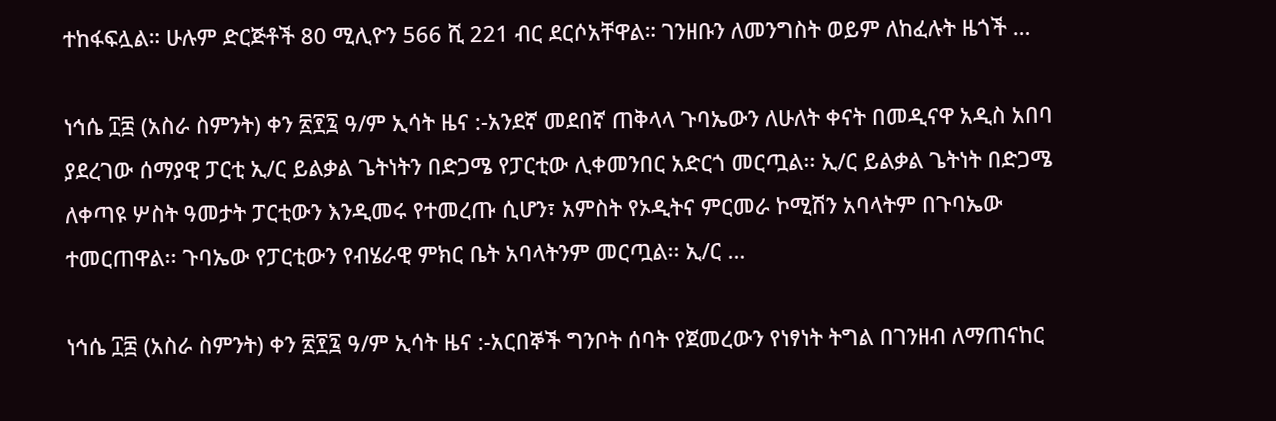ተከፋፍሏል። ሁሉም ድርጅቶች 80 ሚሊዮን 566 ሺ 221 ብር ደርሶአቸዋል። ገንዘቡን ለመንግስት ወይም ለከፈሉት ዜጎች …

ነኅሴ ፲፰ (አስራ ስምንት) ቀን ፳፻፯ ዓ/ም ኢሳት ዜና :-አንደኛ መደበኛ ጠቅላላ ጉባኤውን ለሁለት ቀናት በመዲናዋ አዲስ አበባ ያደረገው ሰማያዊ ፓርቲ ኢ/ር ይልቃል ጌትነትን በድጋሜ የፓርቲው ሊቀመንበር አድርጎ መርጧል፡፡ ኢ/ር ይልቃል ጌትነት በድጋሜ ለቀጣዩ ሦስት ዓመታት ፓርቲውን እንዲመሩ የተመረጡ ሲሆን፣ አምስት የኦዲትና ምርመራ ኮሚሽን አባላትም በጉባኤው ተመርጠዋል፡፡ ጉባኤው የፓርቲውን የብሄራዊ ምክር ቤት አባላትንም መርጧል፡፡ ኢ/ር …

ነኅሴ ፲፰ (አስራ ስምንት) ቀን ፳፻፯ ዓ/ም ኢሳት ዜና :-አርበኞች ግንቦት ሰባት የጀመረውን የነፃነት ትግል በገንዘብ ለማጠናከር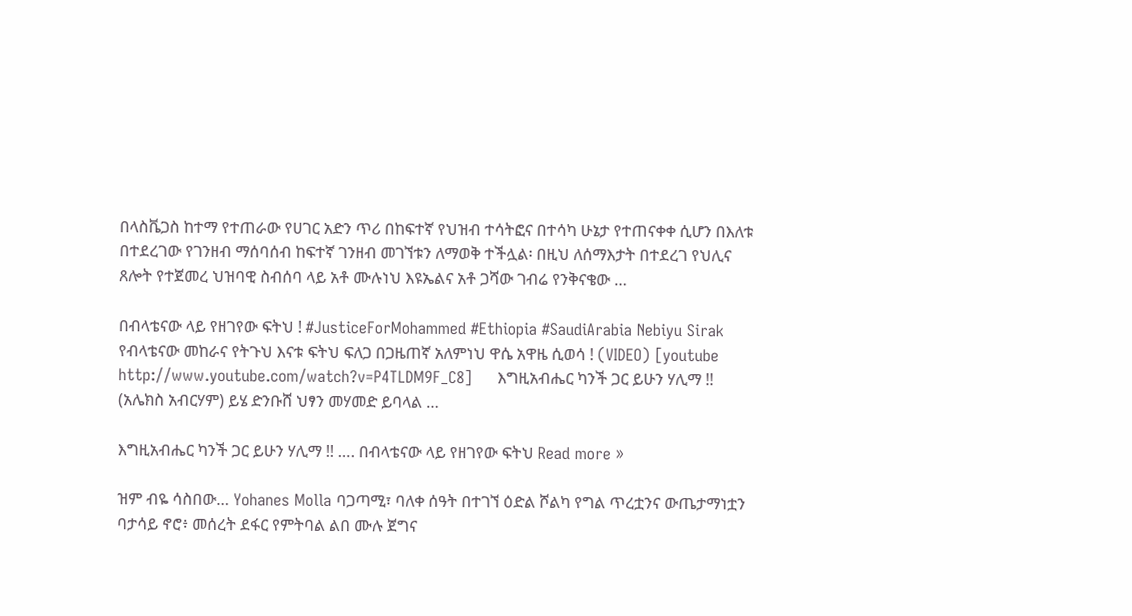በላስቬጋስ ከተማ የተጠራው የሀገር አድን ጥሪ በከፍተኛ የህዝብ ተሳትፎና በተሳካ ሁኔታ የተጠናቀቀ ሲሆን በእለቱ በተደረገው የገንዘብ ማሰባሰብ ከፍተኛ ገንዘብ መገኘቱን ለማወቅ ተችሏል፡ በዚህ ለሰማእታት በተደረገ የህሊና ጸሎት የተጀመረ ህዝባዊ ስብሰባ ላይ አቶ ሙሉነህ እዩኤልና አቶ ጋሻው ገብሬ የንቅናቄው …

በብላቴናው ላይ የዘገየው ፍትህ ! #JusticeForMohammed #Ethiopia #SaudiArabia Nebiyu Sirak የብላቴናው መከራና የትጉህ እናቱ ፍትህ ፍለጋ በጋዜጠኛ አለምነህ ዋሴ አዋዜ ሲወሳ ! (VIDEO) [youtube http://www.youtube.com/watch?v=P4TLDM9F_C8]     እግዚአብሔር ካንች ጋር ይሁን ሃሊማ !! (አሌክስ አብርሃም) ይሄ ድንቡሸ ህፃን መሃመድ ይባላል …

እግዚአብሔር ካንች ጋር ይሁን ሃሊማ !! …. በብላቴናው ላይ የዘገየው ፍትህ Read more »

ዝም ብዬ ሳስበው… Yohanes Molla ባጋጣሚ፣ ባለቀ ሰዓት በተገኘ ዕድል ሾልካ የግል ጥረቷንና ውጤታማነቷን ባታሳይ ኖሮ፥ መሰረት ደፋር የምትባል ልበ ሙሉ ጀግና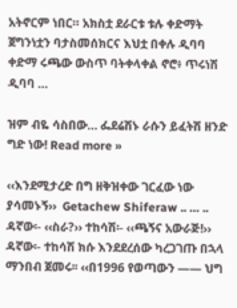አትኖርም ነበር። አክስቷ ደራርቱ ቱሉ ቀድማት ጀግንነቷን ባታስመሰክርና እህቷ በቀሉ ዲባባ ቀድማ ሩጫው ውስጥ ባትቀላቀል ኖሮ፥ ጥሩነሽ ዲባባ …

ዝም ብዬ ሳስበው… ፌደሬሽኑ ራሱን ይፈትሽ ዘንድ ግድ ነው! Read more »

‹‹እንደሚታረድ በግ ዘቅዝቀው ገርፈው ነው ያሳመኑኝ››  Getachew Shiferaw .. … .. ዳኛው፡- ‹‹ስራ?›› ተከሳሽ፡- ‹‹ጫኝና አውራጅ!›› ዳኛው፡- ተከሳሽ ክሱ እንደደረሰው ካረጋገጡ በኋላ ማንበብ ጀመሩ፡፡ ‹‹በ1996 የወጣውን —— ህግ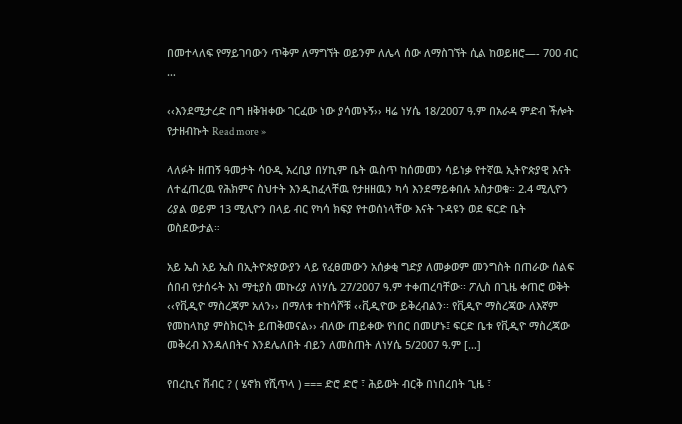በመተላለፍ የማይገባውን ጥቅም ለማግኘት ወይንም ለሌላ ሰው ለማስገኘት ሲል ከወይዘሮ—- 700 ብር …

‹‹እንደሚታረድ በግ ዘቅዝቀው ገርፈው ነው ያሳመኑኝ›› ዛሬ ነሃሴ 18/2007 ዓ.ም በአራዳ ምድብ ችሎት የታዘብኩት Read more »

ላለፉት ዘጠኝ ዓመታት ሳዑዲ አረቢያ በሃኪም ቤት ዉስጥ ከሰመመን ሳይነቃ የተኛዉ ኢትዮጵያዊ እናት ለተፈጠረዉ የሕክምና ስህተት እንዲከፈላቸዉ የታዘዘዉን ካሳ እንደማይቀበሉ አስታወቁ። 2.4 ሚሊዮን ሪያል ወይም 13 ሚሊዮን በላይ ብር የካሳ ክፍያ የተወሰነላቸው እናት ጉዳዩን ወደ ፍርድ ቤት ወስደውታል።

አይ ኤስ አይ ኤስ በኢትዮጵያውያን ላይ የፈፀመውን አሰቃቂ ግድያ ለመቃወም መንግስት በጠራው ሰልፍ ሰበብ የታሰሩት እነ ማቲያስ መኩሪያ ለነሃሴ 27/2007 ዓ.ም ተቀጠረባቸው፡፡ ፖሊስ በጊዜ ቀጠሮ ወቅት ‹‹የቪዲዮ ማስረጃም አለን›› በማለቱ ተከሳሾቹ ‹‹ቪዲዮው ይቅረብልን፡፡ የቪዲዮ ማስረጃው ለእኛም የመከላከያ ምስክርነት ይጠቅመናል›› ብለው ጠይቀው የነበር በመሆኑ፤ ፍርድ ቤቱ የቪዲዮ ማስረጃው መቅረብ እንዳለበትና እንደሌለበት ብይን ለመስጠት ለነሃሴ 5/2007 ዓ.ም […]

የበረኪና ሽብር ? ( ሄኖክ የሺጥላ ) === ድሮ ድሮ ፣ ሕይወት ብርቅ በነበረበት ጊዜ ፣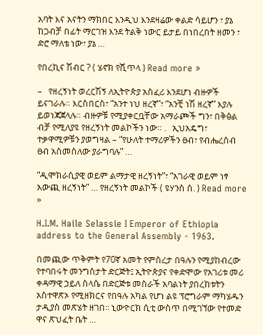አባት እና አናትን ማክበር እንዲህ እንደዛሬው ቀልድ ሳይሆን ፣ ያኔ ከጋብቻ በፊት ማርገዝ እንደ ትልቅ ነውር ይታይ በነበረበት ዘመን ፣ ድሮ ማለቴ ነው፣ ያኔ …

የበረኪና ሽብር ? ( ሄኖክ የሺጥላ ) Read more »

–   የዘረኝነት ወረርሽኝ ለኢትዮጵያ አስፈሪ እንደሆነ ብዙዎች ይናገራሉ። እርስበርስ፣ “አንተ ነህ ዘረኛ”፣ “አንቺ ነሽ ዘረኛ” እያሉ ይወነጃጀላሉ። ብዙዎቹ የሚያቀርቧቸው አማራጮች ግን፣ በቅፅል ብቻ የሚለያዩ የዘረኝነት መልኮችን ነው። .   ኢህአዴግ፣ ተቃዋሚዎቹን ያወግዛል – “የሁለት ተማሪዎችን ፀብ፣ የብሔረሰብ ፀብ አስመስለው ያራግባሉ” …

“ዲሞክራሲያዊ ወይም ልማታዊ ዘረኝነት”፣ “አገራዊ ወይም ነፃ አውጪ ዘረኝነት” … የዘረኝነት መልኮች ( ዩሃንስ ሰ. ) Read more »

H.I.M. Haile Selassie I Emperor of Ethiopia address to the General Assembly - 1963.

በመጪው ጥቅምት የ70ኛ አመት የምስረታ በዓሉን የሚያከብረው የተባበሩት መንግስታት ድርጅት፤ ኢትዮጵያና የቀድሞው የአገሪቱ መሪ ቀዳማዊ ኃይለ ስላሴ በድርጅቱ መስራች አባልነት ያበረከቱትን አስተዋጽኦ የሚዘክርና የበዓሉ አካል የሆነ ልዩ ፕሮግራም ማካሄዱን ታዲያስ መጽሄት ዘገበ፡፡ ኒውዮርክ ሲቲ ውስጥ በሚገኘው የተመድ ዋና ጽህፈት ቤት …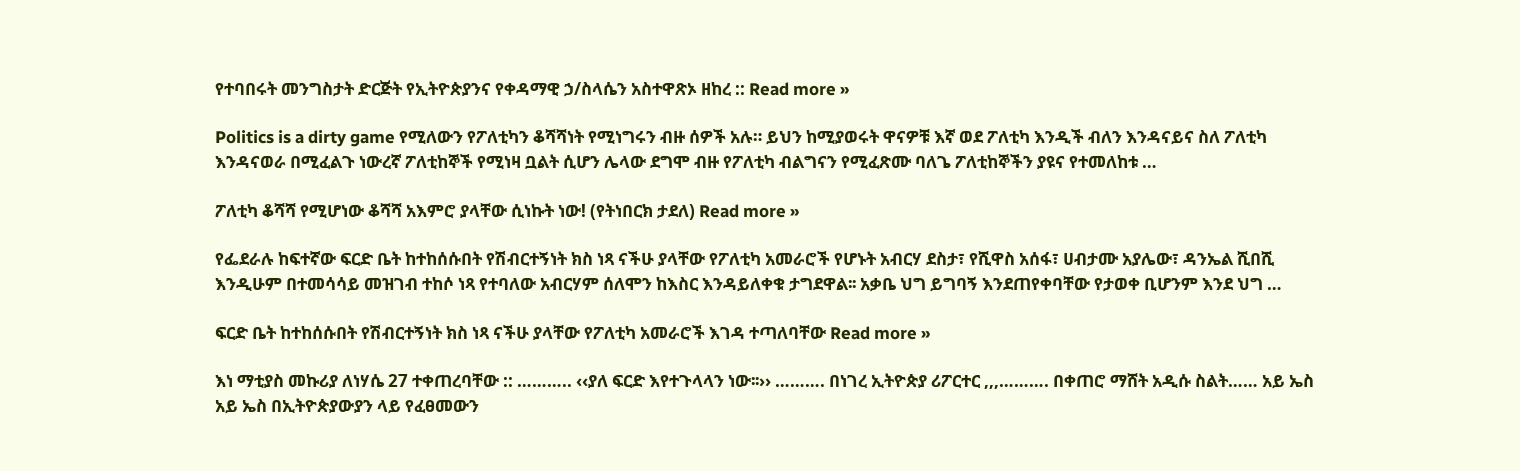የተባበሩት መንግስታት ድርጅት የኢትዮጵያንና የቀዳማዊ ኃ/ስላሴን አስተዋጽኦ ዘከረ :: Read more »

Politics is a dirty game የሚለውን የፖለቲካን ቆሻሻነት የሚነግሩን ብዙ ሰዎች አሉ። ይህን ከሚያወሩት ዋናዎቹ እኛ ወደ ፖለቲካ እንዲች ብለን እንዳናይና ስለ ፖለቲካ እንዳናወራ በሚፈልጉ ነውረኛ ፖለቲከኞች የሚነዛ ቧልት ሲሆን ሌላው ደግሞ ብዙ የፖለቲካ ብልግናን የሚፈጽሙ ባለጌ ፖለቲከኞችን ያዩና የተመለከቱ …

ፖለቲካ ቆሻሻ የሚሆነው ቆሻሻ አእምሮ ያላቸው ሲነኩት ነው! (የትነበርክ ታደለ) Read more »

የፌደራሉ ከፍተኛው ፍርድ ቤት ከተከሰሱበት የሽብርተኝነት ክስ ነጻ ናችሁ ያላቸው የፖለቲካ አመራሮች የሆኑት አብርሃ ደስታ፣ የሺዋስ አሰፋ፣ ሀብታሙ አያሌው፣ ዳንኤል ሺበሺ እንዲሁም በተመሳሳይ መዝገብ ተከሶ ነጻ የተባለው አብርሃም ሰለሞን ከእስር እንዳይለቀቁ ታግደዋል፡፡ አቃቤ ህግ ይግባኝ እንደጠየቀባቸው የታወቀ ቢሆንም እንደ ህግ …

ፍርድ ቤት ከተከሰሱበት የሽብርተኝነት ክስ ነጻ ናችሁ ያላቸው የፖለቲካ አመራሮች እገዳ ተጣለባቸው Read more »

እነ ማቲያስ መኩሪያ ለነሃሴ 27 ተቀጠረባቸው :: ……….. ‹‹ያለ ፍርድ እየተጉላላን ነው፡፡›› ………. በነገረ ኢትዮጵያ ሪፖርተር ,,,………. በቀጠሮ ማሸት አዲሱ ስልት…… አይ ኤስ አይ ኤስ በኢትዮጵያውያን ላይ የፈፀመውን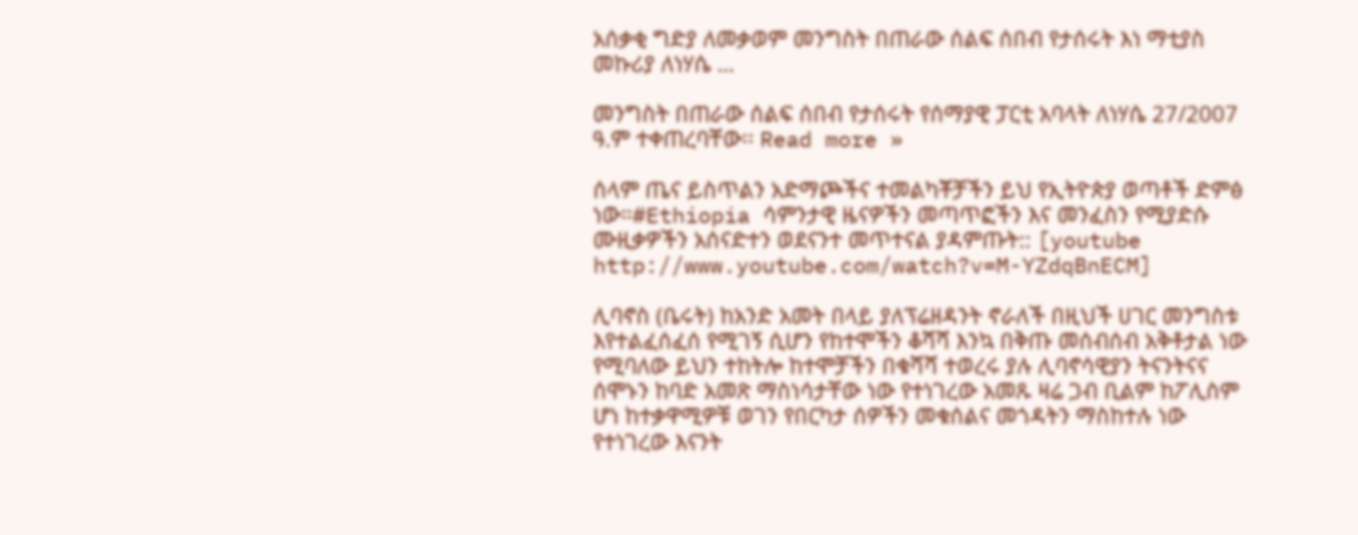አሰቃቂ ግድያ ለመቃወም መንግስት በጠራው ሰልፍ ሰበብ የታሰሩት እነ ማቲያስ መኩሪያ ለነሃሴ …

መንግስት በጠራው ሰልፍ ሰበብ የታሰሩት የሰማያዊ ፓርቲ አባላት ለነሃሴ 27/2007 ዓ.ም ተቀጠረባቸው፡፡ Read more »

ሰላም ጤና ይስጥልን አድማጮችና ተመልካቾቻችን ይህ የኢትዮጵያ ወጣቶች ድምፅ ነው።#Ethiopia ሳምንታዊ ዜናዎችን መጣጥፎችን እና መንፈስን የሚያድሱ ሙዚቃዎችን አሰናድተን ወደናንተ መጥተናል ያዳምጡት:: [youtube http://www.youtube.com/watch?v=M-YZdqBnECM]

ሊባኖስ (ቤሩት) ከአንድ አመት በላይ ያለፕሬዘዳንት ኖራለች በዚህች ሀገር መንግስቱ እየተልፈሰፈሰ የሚገኝ ሲሆን የከተሞችን ቆሻሻ እንኳ በቅጡ መሰብሰብ አቅቶታል ነው የሚባለው ይህን ተከትሎ ከተሞቻችን በቁሻሻ ተወረሩ ያሉ ሊባኖሳዊያን ትናንትናና ሰሞኑን ከባድ አመጽ ማስነሳታቸው ነው የተነገረው አመጹ ዛሬ ጋብ ቢልም ከፖሊስም ሆነ ከተቃዋሚዎቹ ወገን የበርካታ ሰዎችን መቁሰልና መጎዳትን ማስከተሉ ነው የተነገረው እናንት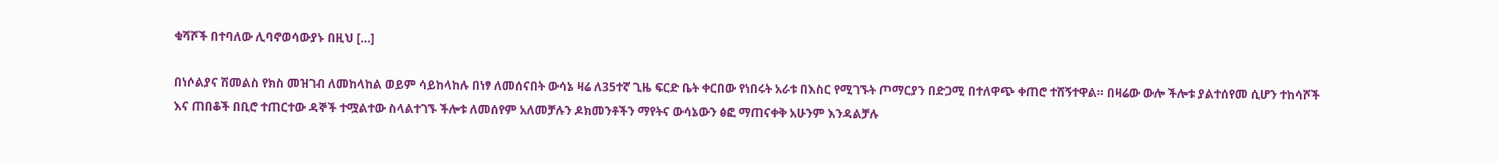ቁሻሾች በተባለው ሊባኖወሳውያኑ በዚህ […]

በነሶልያና ሽመልስ የክስ መዝገብ ለመከላከል ወይም ሳይከላከሉ በነፃ ለመሰናበት ውሳኔ ዛሬ ለ35ተኛ ጊዜ ፍርድ ቤት ቀርበው የነበሩት አራቱ በእስር የሚገኙት ጦማርያን በድጋሚ በተለዋጭ ቀጠሮ ተሸኝተዋል። በዛሬው ውሎ ችሎቱ ያልተሰየመ ሲሆን ተከሳሾች እና ጠበቆች በቢሮ ተጠርተው ዳኞች ተሟልተው ስላልተገኙ ችሎቱ ለመሰየም አለመቻሉን ዶክመንቶችን ማየትና ውሳኔውን ፅፎ ማጠናቀቅ አሁንም እንዳልቻሉ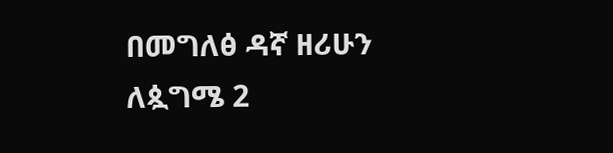በመግለፅ ዳኛ ዘሪሁን ለጷግሜ 2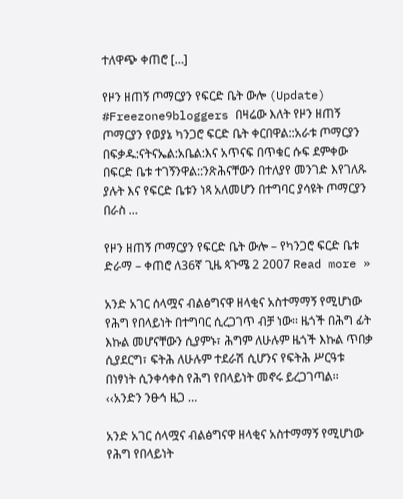ተለዋጭ ቀጠሮ […]

የዞን ዘጠኝ ጦማርያን የፍርድ ቤት ውሎ (Update) #Freezone9bloggers በዛሬው እለት የዞን ዘጠኝ ጦማርያን የወያኔ ካንጋሮ ፍርድ ቤት ቀርበዋል::አራቱ ጦማርያን በፍቃዱ:ናትናኤል:አቤል:እና አጥናፍ በጥቁር ሱፍ ደምቀው በፍርድ ቤቱ ተገኝንዋል::ንጽሕናቸውን በተለያየ መንገድ እየገለጹ ያሉት እና የፍርድ ቤቱን ነጻ አለመሆን በተግባር ያሳዩት ጦማርያን በራስ …

የዞን ዘጠኝ ጦማርያን የፍርድ ቤት ውሎ – የካንጋሮ ፍርድ ቤቱ ድራማ – ቀጠሮ ለ36ኛ ጊዜ ጳጉሜ 2 2007 Read more »

አንድ አገር ሰላሟና ብልፅግናዋ ዘላቂና አስተማማኝ የሚሆነው የሕግ የበላይነት በተግባር ሲረጋገጥ ብቻ ነው፡፡ ዜጎች በሕግ ፊት እኩል መሆናቸውን ሲያምኑ፣ ሕግም ለሁሉም ዜጎች እኩል ጥበቃ ሲያደርግ፣ ፍትሕ ለሁሉም ተደራሽ ሲሆንና የፍትሕ ሥርዓቱ በነፃነት ሲንቀሳቀስ የሕግ የበላይነት መኖሩ ይረጋገጣል፡፡ ‹‹አንድን ንፁኅ ዜጋ …

አንድ አገር ሰላሟና ብልፅግናዋ ዘላቂና አስተማማኝ የሚሆነው የሕግ የበላይነት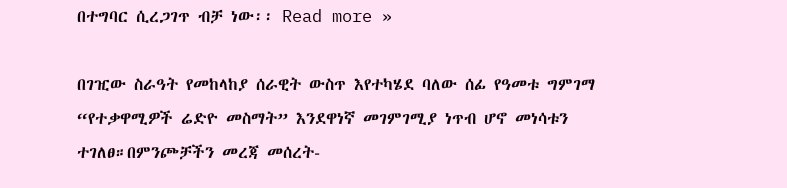በተግባር ሲረጋገጥ ብቻ ነው፡፡ Read more »

በገዢው ስራዓት የመከላከያ ሰራዊት ውስጥ እየተካሄደ ባለው ሰፊ የዓመቱ ግምገማ “የተቃዋሚዎች ሬድዮ መስማት” እንደዋነኛ መገምገሚያ ነጥብ ሆኖ መነሳቱን ተገለፀ።በምንጮቻችን መረጃ መሰረት-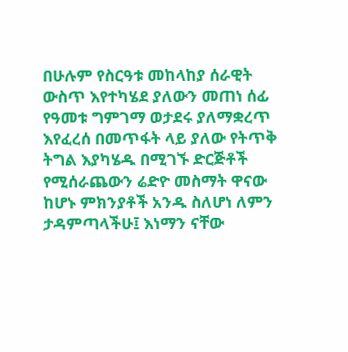በሁሉም የስርዓቱ መከላከያ ሰራዊት ውስጥ እየተካሄደ ያለውን መጠነ ሰፊ የዓመቱ ግምገማ ወታደሩ ያለማቋረጥ እየፈረሰ በመጥፋት ላይ ያለው የትጥቅ ትግል እያካሄዱ በሚገኙ ድርጅቶች የሚሰራጨውን ሬድዮ መስማት ዋናው ከሆኑ ምክንያቶች አንዱ ስለሆነ ለምን ታዳምጣላችሁ፤ እነማን ናቸው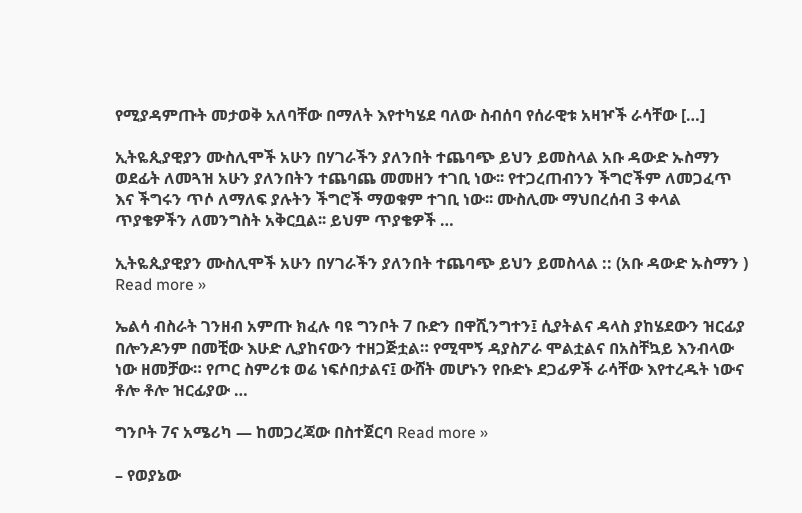የሚያዳምጡት መታወቅ አለባቸው በማለት እየተካሄደ ባለው ስብሰባ የሰራዊቱ አዛዦች ራሳቸው […]

ኢትዬጲያዊያን ሙስሊሞች አሁን በሃገራችን ያለንበት ተጨባጭ ይህን ይመስላል አቡ ዳውድ ኡስማን ወደፊት ለመጓዝ አሁን ያለንበትን ተጨባጨ መመዘን ተገቢ ነው፡፡ የተጋረጠብንን ችግሮችም ለመጋፈጥ እና ችግሩን ጥሶ ለማለፍ ያሉትን ችግሮች ማወቁም ተገቢ ነው፡፡ ሙስሊሙ ማህበረሰብ 3 ቀላል ጥያቄዎችን ለመንግስት አቅርቧል፡፡ ይህም ጥያቄዎች …

ኢትዬጲያዊያን ሙስሊሞች አሁን በሃገራችን ያለንበት ተጨባጭ ይህን ይመስላል :: (አቡ ዳውድ ኡስማን ) Read more »

ኤልሳ ብስራት ገንዘብ አምጡ ክፈሉ ባዩ ግንቦት 7 ቡድን በዋሺንግተን፤ ሲያትልና ዳላስ ያከሄደውን ዝርፊያ በሎንዶንም በመቺው እሁድ ሊያከናውን ተዘጋጅቷል። የሚሞኝ ዳያስፖራ ሞልቷልና በአስቸኳይ እንብላው ነው ዘመቻው። የጦር ስምሪቱ ወሬ ነፍሶበታልና፤ ውሸት መሆኑን የቡድኑ ደጋፊዎች ራሳቸው እየተረዱት ነውና ቶሎ ቶሎ ዝርፊያው …

ግንቦት 7ና አሜሪካ — ከመጋረጃው በስተጀርባ Read more »

– የወያኔው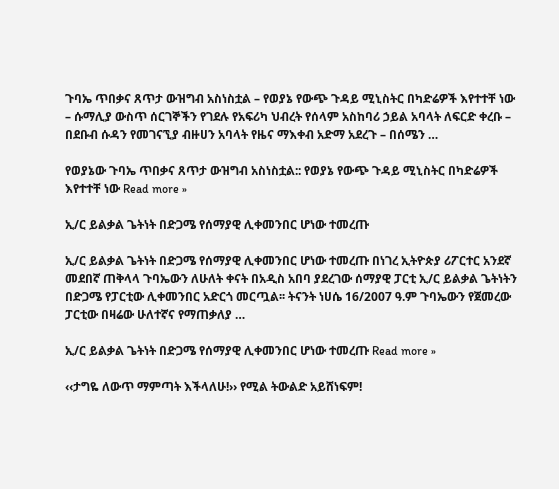ጉባኤ ጥበቃና ጸጥታ ውዝግብ አስነስቷል – የወያኔ የውጭ ጉዳይ ሚኒስትር በካድሬዎች እየተተቸ ነው – ሱማሊያ ውስጥ ሰርገኞችን የገደሉ የአፍሪካ ህብረት የሰላም አስከባሪ ኃይል አባላት ለፍርድ ቀረቡ – በደቡብ ሱዳን የመገናኚያ ብዙሀን አባላት የዜና ማእቀብ አድማ አደረጉ – በሰሜን …

የወያኔው ጉባኤ ጥበቃና ጸጥታ ውዝግብ አስነስቷል:: የወያኔ የውጭ ጉዳይ ሚኒስትር በካድሬዎች እየተተቸ ነው Read more »

ኢ/ር ይልቃል ጌትነት በድጋሜ የሰማያዊ ሊቀመንበር ሆነው ተመረጡ

ኢ/ር ይልቃል ጌትነት በድጋሜ የሰማያዊ ሊቀመንበር ሆነው ተመረጡ በነገረ ኢትዮጵያ ሪፖርተር አንደኛ መደበኛ ጠቅላላ ጉባኤውን ለሁለት ቀናት በአዲስ አበባ ያደረገው ሰማያዊ ፓርቲ ኢ/ር ይልቃል ጌትነትን በድጋሜ የፓርቲው ሊቀመንበር አድርጎ መርጧል፡፡ ትናንት ነሀሴ 16/2007 ዓ.ም ጉባኤውን የጀመረው ፓርቲው በዛሬው ሁለተኛና የማጠቃለያ …

ኢ/ር ይልቃል ጌትነት በድጋሜ የሰማያዊ ሊቀመንበር ሆነው ተመረጡ Read more »

‹‹ታግዬ ለውጥ ማምጣት እችላለሁ!›› የሚል ትውልድ አይሸነፍም!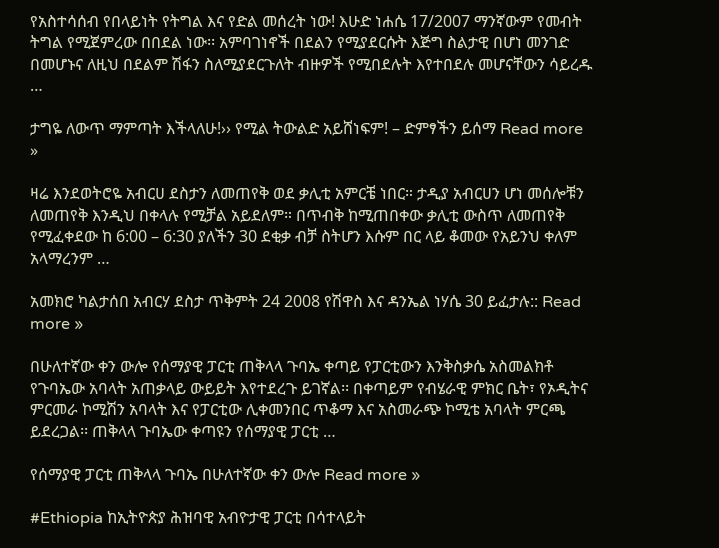የአስተሳሰብ የበላይነት የትግል እና የድል መሰረት ነው! እሁድ ነሐሴ 17/2007 ማንኛውም የመብት ትግል የሚጀምረው በበደል ነው፡፡ አምባገነኖች በደልን የሚያደርሱት እጅግ ስልታዊ በሆነ መንገድ በመሆኑና ለዚህ በደልም ሽፋን ስለሚያደርጉለት ብዙዎች የሚበደሉት እየተበደሉ መሆናቸውን ሳይረዱ …

ታግዬ ለውጥ ማምጣት እችላለሁ!›› የሚል ትውልድ አይሸነፍም! – ድምፃችን ይሰማ Read more »

ዛሬ እንደወትሮዬ አብርሀ ደስታን ለመጠየቅ ወደ ቃሊቲ አምርቼ ነበር። ታዲያ አብርሀን ሆነ መሰሎቹን ለመጠየቅ እንዲህ በቀላሉ የሚቻል አይደለም። በጥብቅ ከሚጠበቀው ቃሊቲ ውስጥ ለመጠየቅ የሚፈቀደው ከ 6:00 – 6:30 ያለችን 30 ደቂቃ ብቻ ስትሆን እሱም በር ላይ ቆመው የአይንህ ቀለም አላማረንም …

አመክሮ ካልታሰበ አብርሃ ደስታ ጥቅምት 24 2008 የሽዋስ እና ዳንኤል ነሃሴ 30 ይፈታሉ:: Read more »

በሁለተኛው ቀን ውሎ የሰማያዊ ፓርቲ ጠቅላላ ጉባኤ ቀጣይ የፓርቲውን እንቅስቃሴ አስመልክቶ የጉባኤው አባላት አጠቃላይ ውይይት እየተደረጉ ይገኛል፡፡ በቀጣይም የብሄራዊ ምክር ቤት፣ የኦዲትና ምርመራ ኮሚሽን አባላት እና የፓርቲው ሊቀመንበር ጥቆማ እና አስመራጭ ኮሚቴ አባላት ምርጫ ይደረጋል፡፡ ጠቅላላ ጉባኤው ቀጣዩን የሰማያዊ ፓርቲ …

የሰማያዊ ፓርቲ ጠቅላላ ጉባኤ በሁለተኛው ቀን ውሎ Read more »

#Ethiopia ከኢትዮጵያ ሕዝባዊ አብዮታዊ ፓርቲ በሳተላይት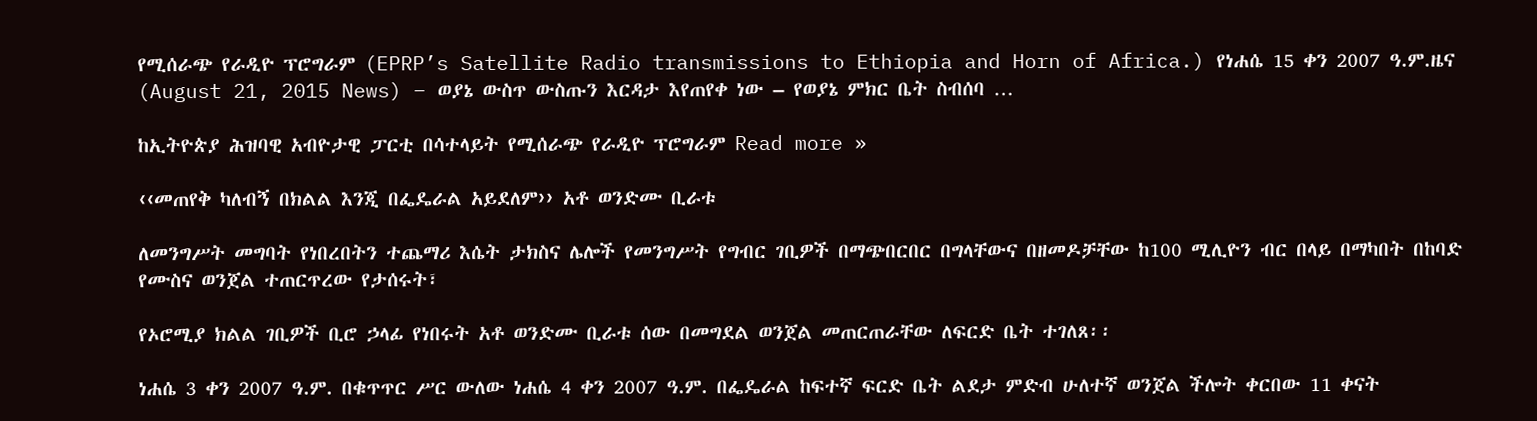የሚሰራጭ የራዲዮ ፕሮግራም (EPRP’s Satellite Radio transmissions to Ethiopia and Horn of Africa.) የነሐሴ 15 ቀን 2007 ዓ.ም.ዜና (August 21, 2015 News) – ወያኔ ውስጥ ውስጡን እርዳታ እየጠየቀ ነው – የወያኔ ምክር ቤት ስብሰባ …

ከኢትዮጵያ ሕዝባዊ አብዮታዊ ፓርቲ በሳተላይት የሚሰራጭ የራዲዮ ፕሮግራም Read more »

‹‹መጠየቅ ካለብኝ በክልል እንጂ በፌዴራል አይደለም›› አቶ ወንድሙ ቢራቱ

ለመንግሥት መግባት የነበረበትን ተጨማሪ እሴት ታክስና ሌሎች የመንግሥት የግብር ገቢዎች በማጭበርበር በግላቸውና በዘመዶቻቸው ከ100 ሚሊዮን ብር በላይ በማካበት በከባድ የሙስና ወንጀል ተጠርጥረው የታሰሩት፣

የኦሮሚያ ክልል ገቢዎች ቢሮ ኃላፊ የነበሩት አቶ ወንድሙ ቢራቱ ሰው በመግደል ወንጀል መጠርጠራቸው ለፍርድ ቤት ተገለጸ፡፡

ነሐሴ 3 ቀን 2007 ዓ.ም. በቁጥጥር ሥር ውለው ነሐሴ 4 ቀን 2007 ዓ.ም. በፌዴራል ከፍተኛ ፍርድ ቤት ልደታ ምድብ ሁለተኛ ወንጀል ችሎት ቀርበው 11 ቀናት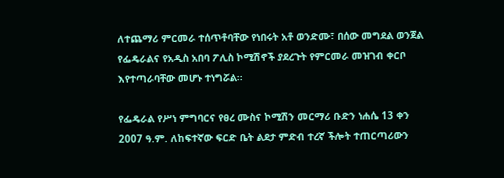ለተጨማሪ ምርመራ ተሰጥቶባቸው የነበሩት አቶ ወንድሙ፣ በሰው መግደል ወንጀል የፌዴራልና የአዲስ አበባ ፖሊስ ኮሚሽኖች ያደረጉት የምርመራ መዝገብ ቀርቦ እየተጣራባቸው መሆኑ ተነግሯል፡፡

የፌዴራል የሥነ ምግባርና የፀረ ሙስና ኮሚሽን መርማሪ ቡድን ነሐሴ 13 ቀን 2007 ዓ.ም. ለከፍተኛው ፍርድ ቤት ልደታ ምድብ ተረኛ ችሎት ተጠርጣሪውን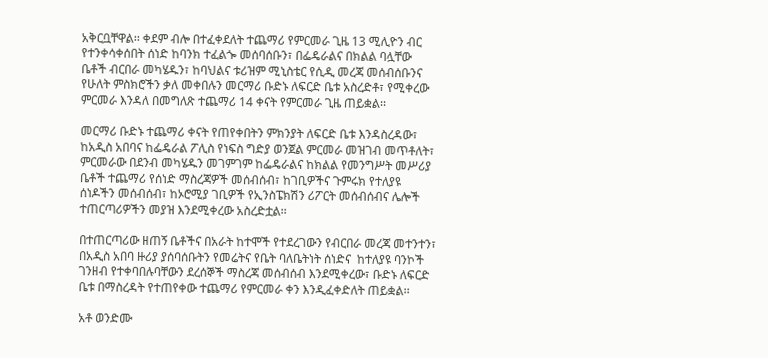አቅርቧቸዋል፡፡ ቀደም ብሎ በተፈቀደለት ተጨማሪ የምርመራ ጊዜ 13 ሚሊዮን ብር የተንቀሳቀሰበት ሰነድ ከባንክ ተፈልጐ መሰባሰቡን፣ በፌዴራልና በክልል ባሏቸው ቤቶች ብርበራ መካሄዱን፣ ከባህልና ቱሪዝም ሚኒስቴር የሲዲ መረጃ መሰብሰቡንና የሁለት ምስክሮችን ቃለ መቀበሉን መርማሪ ቡድኑ ለፍርድ ቤቱ አስረድቶ፣ የሚቀረው ምርመራ እንዳለ በመግለጽ ተጨማሪ 14 ቀናት የምርመራ ጊዜ ጠይቋል፡፡

መርማሪ ቡድኑ ተጨማሪ ቀናት የጠየቀበትን ምክንያት ለፍርድ ቤቱ እንዳስረዳው፣ ከአዲስ አበባና ከፌዴራል ፖሊስ የነፍስ ግድያ ወንጀል ምርመራ መዝገብ መጥቶለት፣ ምርመራው በደንብ መካሄዱን መገምገም ከፌዴራልና ከክልል የመንግሥት መሥሪያ ቤቶች ተጨማሪ የሰነድ ማስረጃዎች መሰብሰብ፣ ከገቢዎችና ጉምሩክ የተለያዩ ሰነዶችን መሰብሰብ፣ ከኦሮሚያ ገቢዎች የኢንስፔክሽን ሪፖርት መሰብሰብና ሌሎች ተጠርጣሪዎችን መያዝ እንደሚቀረው አስረድቷል፡፡

በተጠርጣሪው ዘጠኝ ቤቶችና በአራት ከተሞች የተደረገውን የብርበራ መረጃ መተንተን፣ በአዲስ አበባ ዙሪያ ያሰባሰቡትን የመሬትና የቤት ባለቤትነት ሰነድና  ከተለያዩ ባንኮች ገንዘብ የተቀባበሉባቸውን ደረሰኞች ማስረጃ መሰብሰብ እንደሚቀረው፣ ቡድኑ ለፍርድ ቤቱ በማስረዳት የተጠየቀው ተጨማሪ የምርመራ ቀን እንዲፈቀድለት ጠይቋል፡፡

አቶ ወንድሙ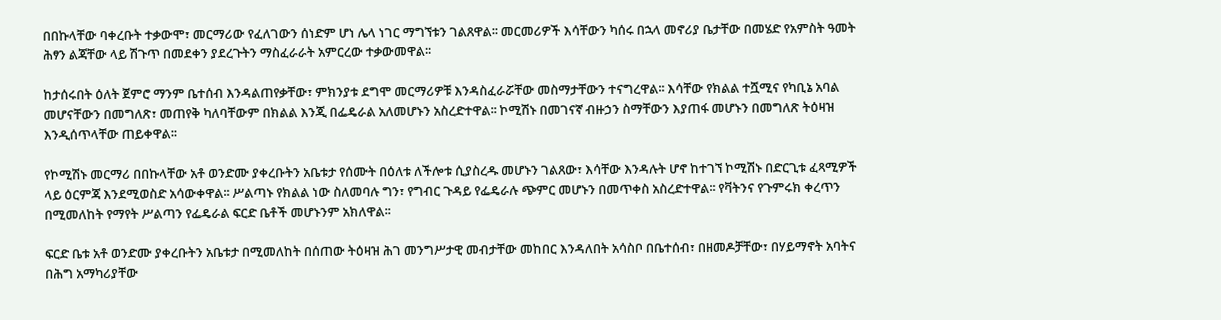በበኩላቸው ባቀረቡት ተቃውሞ፣ መርማሪው የፈለገውን ሰነድም ሆነ ሌላ ነገር ማግኘቱን ገልጸዋል፡፡ መርመሪዎች እሳቸውን ካሰሩ በኋላ መኖሪያ ቤታቸው በመሄድ የአምስት ዓመት ሕፃን ልጃቸው ላይ ሽጉጥ በመደቀን ያደረጉትን ማስፈራራት አምርረው ተቃውመዋል፡፡

ከታሰሩበት ዕለት ጀምሮ ማንም ቤተሰብ እንዳልጠየቃቸው፣ ምክንያቱ ደግሞ መርማሪዎቹ እንዳስፈራሯቸው መስማታቸውን ተናግረዋል፡፡ እሳቸው የክልል ተሿሚና የካቢኔ አባል መሆናቸውን በመግለጽ፣ መጠየቅ ካለባቸውም በክልል እንጂ በፌዴራል አለመሆኑን አስረድተዋል፡፡ ኮሚሽኑ በመገናኛ ብዙኃን ስማቸውን እያጠፋ መሆኑን በመግለጽ ትዕዛዝ እንዲሰጥላቸው ጠይቀዋል፡፡

የኮሚሽኑ መርማሪ በበኩላቸው አቶ ወንድሙ ያቀረቡትን አቤቱታ የሰሙት በዕለቱ ለችሎቱ ሲያስረዱ መሆኑን ገልጸው፣ እሳቸው እንዳሉት ሆኖ ከተገኘ ኮሚሽኑ በድርጊቱ ፈጻሚዎች ላይ ዕርምጃ እንደሚወስድ አሳውቀዋል፡፡ ሥልጣኑ የክልል ነው ስለመባሉ ግን፣ የግብር ጉዳይ የፌዴራሉ ጭምር መሆኑን በመጥቀስ አስረድተዋል፡፡ የቫትንና የጉምሩክ ቀረጥን በሚመለከት የማየት ሥልጣን የፌዴራል ፍርድ ቤቶች መሆኑንም አክለዋል፡፡

ፍርድ ቤቱ አቶ ወንድሙ ያቀረቡትን አቤቱታ በሚመለከት በሰጠው ትዕዛዝ ሕገ መንግሥታዊ መብታቸው መከበር እንዳለበት አሳስቦ በቤተሰብ፣ በዘመዶቻቸው፣ በሃይማኖት አባትና በሕግ አማካሪያቸው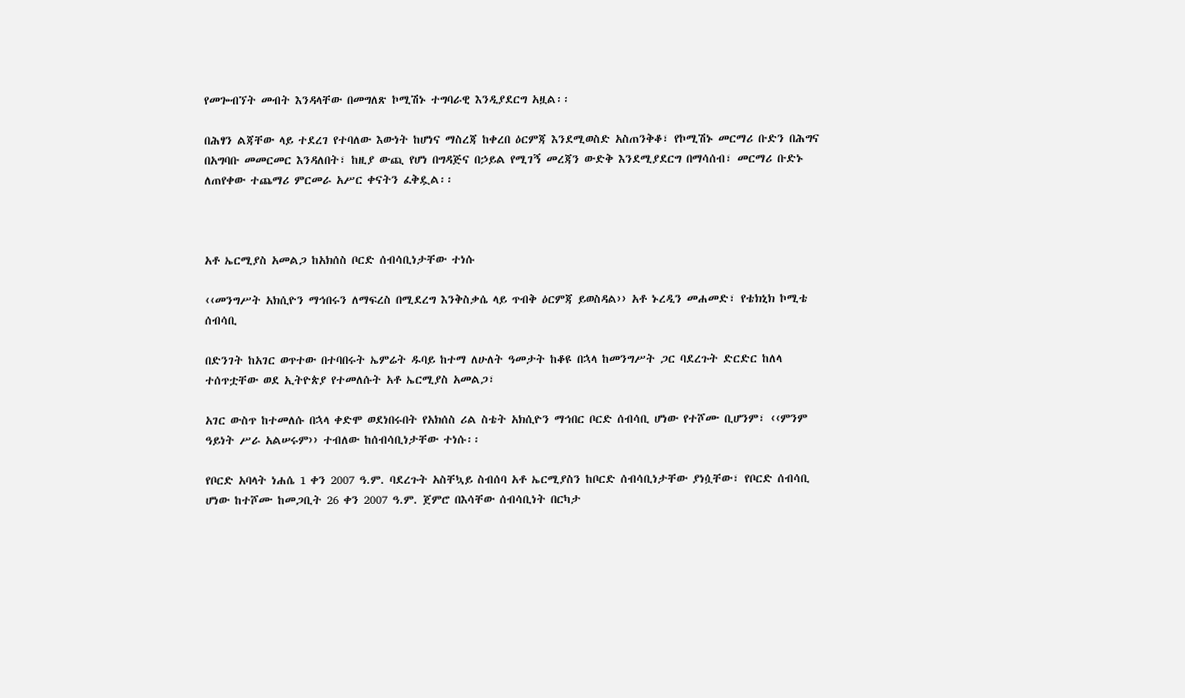የመጐብኘት መብት እንዳላቸው በመግለጽ ኮሚሽኑ ተግባራዊ እንዲያደርግ አዟል፡፡

በሕፃን ልጃቸው ላይ ተደረገ የተባለው እውነት ከሆነና ማስረጃ ከቀረበ ዕርምጃ እንደሚወስድ አስጠንቅቆ፣ የኮሚሽኑ መርማሪ ቡድን በሕግና በአግባቡ መመርመር እንዳለበት፣ ከዚያ ውጪ የሆነ በግዳጅና በኃይል የሚገኝ መረጃን ውድቅ እንደሚያደርግ በማሳሰብ፣ መርማሪ ቡድኑ ለጠየቀው ተጨማሪ ምርመራ አሥር ቀናትን ፈቅዷል፡፡



አቶ ኤርሚያስ አመልጋ ከአክሰስ ቦርድ ሰብሳቢነታቸው ተነሱ

‹‹መንግሥት አክሲዮን ማኅበሩን ለማፍረስ በሚደረግ እንቅስቃሴ ላይ ጥብቅ ዕርምጃ ይወስዳል›› አቶ ኑረዲን መሐመድ፣ የቴክኒክ ኮሚቴ ሰብሳቢ

በድንገት ከአገር ወጥተው በተባበሩት ኤምሬት ዱባይ ከተማ ለሁለት ዓመታት ከቆዩ በኋላ ከመንግሥት ጋር ባደረጉት ድርድር ከለላ ተሰጥቷቸው ወደ ኢትዮጵያ የተመለሱት አቶ ኤርሚያስ አመልጋ፣

አገር ውስጥ ከተመለሱ በኋላ ቀድሞ ወደነበሩበት የአክሰስ ሪል ስቴት አክሲዮን ማኅበር ቦርድ ሰብሳቢ ሆነው የተሾሙ ቢሆንም፣ ‹‹ምንም ዓይነት ሥራ አልሠሩም›› ተብለው ከሰብሳቢነታቸው ተነሱ፡፡

የቦርድ አባላት ነሐሴ 1 ቀን 2007 ዓ.ም. ባደረጉት አስቸኳይ ስብሰባ አቶ ኤርሚያስን ከቦርድ ሰብሳቢነታቸው ያነሷቸው፣ የቦርድ ሰብሳቢ ሆነው ከተሾሙ ከመጋቢት 26 ቀን 2007 ዓ.ም. ጀምሮ በእሳቸው ሰብሳቢነት በርካታ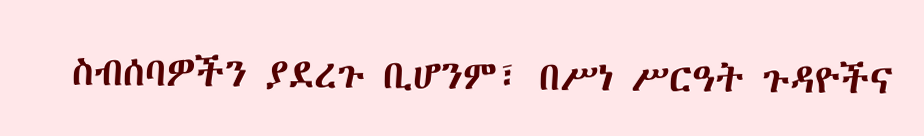ስብሰባዎችን ያደረጉ ቢሆንም፣ በሥነ ሥርዓት ጉዳዮችና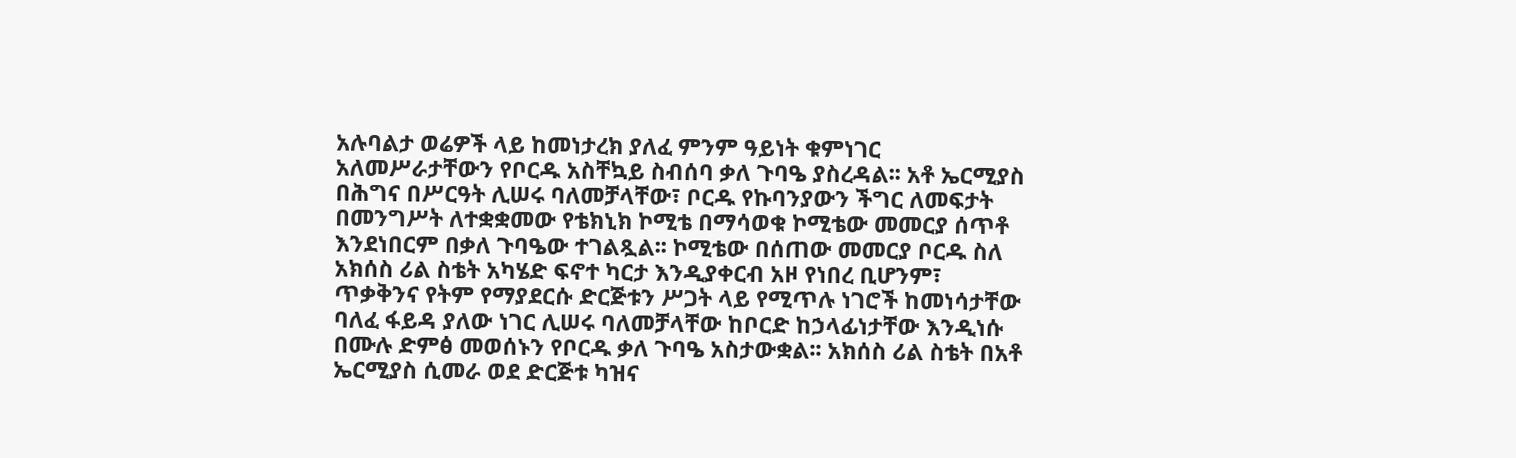አሉባልታ ወሬዎች ላይ ከመነታረክ ያለፈ ምንም ዓይነት ቁምነገር አለመሥራታቸውን የቦርዱ አስቸኳይ ስብሰባ ቃለ ጉባዔ ያስረዳል፡፡ አቶ ኤርሚያስ በሕግና በሥርዓት ሊሠሩ ባለመቻላቸው፣ ቦርዱ የኩባንያውን ችግር ለመፍታት በመንግሥት ለተቋቋመው የቴክኒክ ኮሚቴ በማሳወቁ ኮሚቴው መመርያ ሰጥቶ እንደነበርም በቃለ ጉባዔው ተገልጿል፡፡ ኮሚቴው በሰጠው መመርያ ቦርዱ ስለ አክሰስ ሪል ስቴት አካሄድ ፍኖተ ካርታ እንዲያቀርብ አዞ የነበረ ቢሆንም፣ ጥቃቅንና የትም የማያደርሱ ድርጅቱን ሥጋት ላይ የሚጥሉ ነገሮች ከመነሳታቸው ባለፈ ፋይዳ ያለው ነገር ሊሠሩ ባለመቻላቸው ከቦርድ ከኃላፊነታቸው እንዲነሱ በሙሉ ድምፅ መወሰኑን የቦርዱ ቃለ ጉባዔ አስታውቋል፡፡ አክሰስ ሪል ስቴት በአቶ ኤርሚያስ ሲመራ ወደ ድርጅቱ ካዝና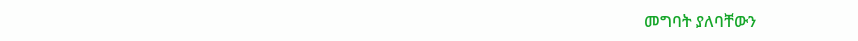መግባት ያለባቸውን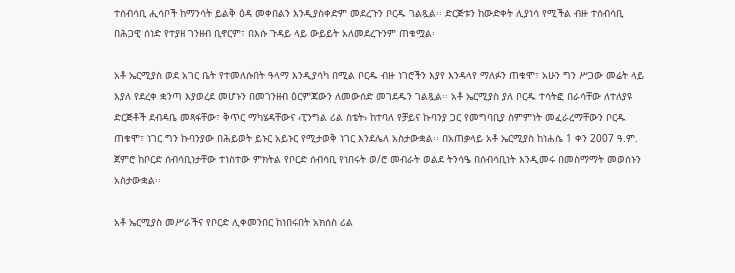ተሰብሳቢ ሒሳቦች ከማንሳት ይልቅ ዕዳ መቀበልን እንዲያስቀድም መደረጉን ቦርዱ ገልጿል፡፡ ድርጅቱን ከውድቀት ሊያነሳ የሚችል ብዙ ተሰብሳቢ በሕጋዊ ሰነድ የተያዘ ገንዘብ ቢኖርም፣ በእሱ ጉዳይ ላይ ውይይት አለመደረጉንም ጠቁሟል፡

አቶ ኤርሚያስ ወደ አገር ቤት የተመለሱበት ዓላማ እንዲያሳካ በሚል ቦርዱ ብዙ ነገሮችን እያየ እንዳላየ ማለፉን ጠቁሞ፣ አሁን ግን ሥጋው መሬት ላይ እያለ የደረቀ ቋንጣ እያወረደ መሆኑን በመገንዘብ ዕርምጃውን ለመውሰድ መገደዱን ገልጿል፡፡ አቶ ኤርሚያስ ያለ ቦርዱ ተሳትፎ በራሳቸው ለተለያዩ ድርጅቶች ደብዳቤ መጻፋቸው፣ ቅጥር ማካሄዳቸውና ‹ፒንግል ሪል ስቴት› ከተባለ የቻይና ኩባንያ ጋር የመግባቢያ ስምምነት መፈራረማቸውን ቦርዱ ጠቁሞ፣ ነገር ግን ኩባንያው በሕይወት ይኑር አይኑር የሚታወቅ ነገር እንደሌለ አስታውቋል፡፡ በአጠቃላይ አቶ ኤርሚያስ ከነሐሴ 1 ቀን 2007 ዓ.ም. ጀምሮ ከቦርድ ሰብሳቢነታቸው ተነስተው ምክትል የቦርድ ሰብሳቢ የነበሩት ወ/ሮ መብራት ወልደ ትንሳዔ በሰብሳቢነት እንዲመሩ በመስማማት መወሰኑን አስታውቋል፡፡

አቶ ኤርሚያስ መሥራችና የቦርድ ሊቀመንበር ከነበሩበት አክሰስ ሪል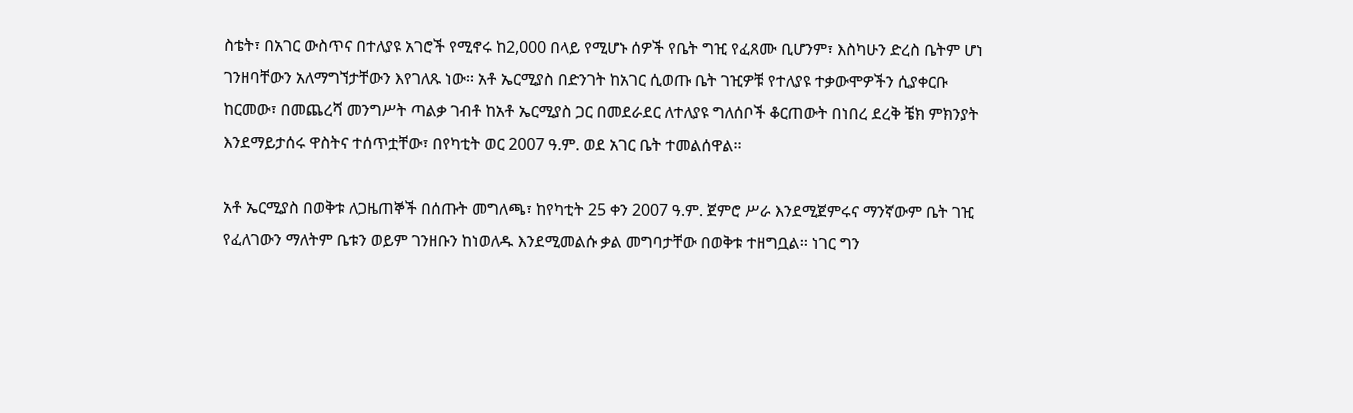ስቴት፣ በአገር ውስጥና በተለያዩ አገሮች የሚኖሩ ከ2,000 በላይ የሚሆኑ ሰዎች የቤት ግዢ የፈጸሙ ቢሆንም፣ እስካሁን ድረስ ቤትም ሆነ ገንዘባቸውን አለማግኘታቸውን እየገለጹ ነው፡፡ አቶ ኤርሚያስ በድንገት ከአገር ሲወጡ ቤት ገዢዎቹ የተለያዩ ተቃውሞዎችን ሲያቀርቡ ከርመው፣ በመጨረሻ መንግሥት ጣልቃ ገብቶ ከአቶ ኤርሚያስ ጋር በመደራደር ለተለያዩ ግለሰቦች ቆርጠውት በነበረ ደረቅ ቼክ ምክንያት እንደማይታሰሩ ዋስትና ተሰጥቷቸው፣ በየካቲት ወር 2007 ዓ.ም. ወደ አገር ቤት ተመልሰዋል፡፡

አቶ ኤርሚያስ በወቅቱ ለጋዜጠኞች በሰጡት መግለጫ፣ ከየካቲት 25 ቀን 2007 ዓ.ም. ጀምሮ ሥራ እንደሚጀምሩና ማንኛውም ቤት ገዢ የፈለገውን ማለትም ቤቱን ወይም ገንዘቡን ከነወለዱ እንደሚመልሱ ቃል መግባታቸው በወቅቱ ተዘግቧል፡፡ ነገር ግን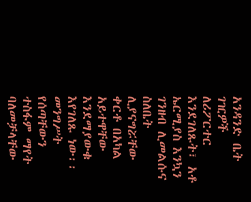አንዳንድ ቤት ገዢዎች ለሪፖርተር እንደገለጹት፣ አቶ ኤርሚያስ እንኳን ገንዘብ ሊመልሱና ስለቤት ሊያናግሯቸው ቀርቶ በአካል አይተዋቸው እንደማያውቁ እየገለጹ ነው፡፡ መንግሥት የሰጣቸውን ተስፋም ማየት ባለመቻላቸው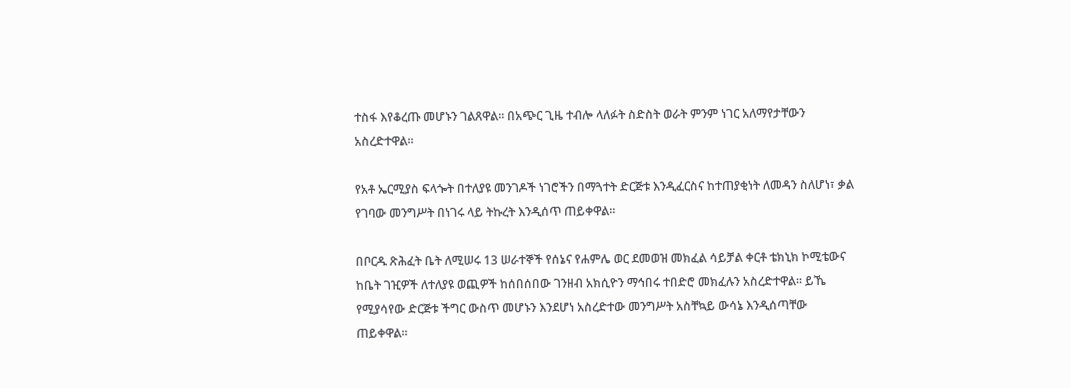ተስፋ እየቆረጡ መሆኑን ገልጸዋል፡፡ በአጭር ጊዜ ተብሎ ላለፉት ስድስት ወራት ምንም ነገር አለማየታቸውን አስረድተዋል፡፡

የአቶ ኤርሚያስ ፍላጐት በተለያዩ መንገዶች ነገሮችን በማጓተት ድርጅቱ እንዲፈርስና ከተጠያቂነት ለመዳን ስለሆነ፣ ቃል የገባው መንግሥት በነገሩ ላይ ትኩረት እንዲሰጥ ጠይቀዋል፡፡

በቦርዱ ጽሕፈት ቤት ለሚሠሩ 13 ሠራተኞች የሰኔና የሐምሌ ወር ደመወዝ መክፈል ሳይቻል ቀርቶ ቴክኒክ ኮሚቴውና ከቤት ገዢዎች ለተለያዩ ወጪዎች ከሰበሰበው ገንዘብ አክሲዮን ማኅበሩ ተበድሮ መክፈሉን አስረድተዋል፡፡ ይኼ የሚያሳየው ድርጅቱ ችግር ውስጥ መሆኑን እንደሆነ አስረድተው መንግሥት አስቸኳይ ውሳኔ እንዲሰጣቸው ጠይቀዋል፡፡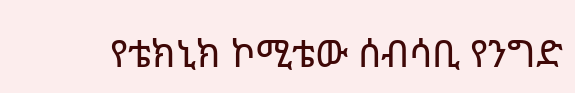የቴክኒክ ኮሚቴው ሰብሳቢ የንግድ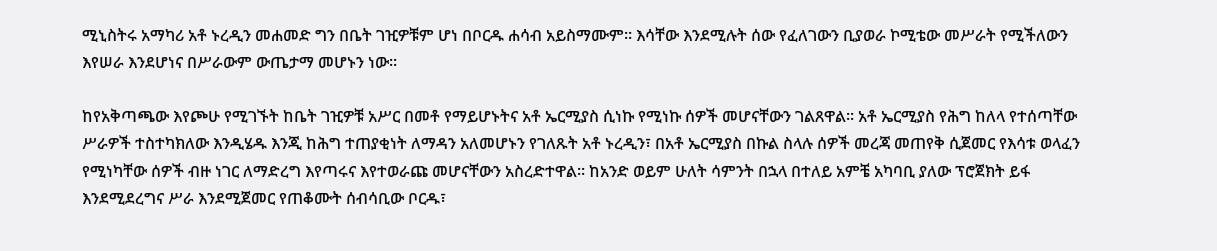ሚኒስትሩ አማካሪ አቶ ኑረዲን መሐመድ ግን በቤት ገዢዎቹም ሆነ በቦርዱ ሐሳብ አይስማሙም፡፡ እሳቸው እንደሚሉት ሰው የፈለገውን ቢያወራ ኮሚቴው መሥራት የሚችለውን እየሠራ እንደሆነና በሥራውም ውጤታማ መሆኑን ነው፡፡

ከየአቅጣጫው እየጮሁ የሚገኙት ከቤት ገዢዎቹ አሥር በመቶ የማይሆኑትና አቶ ኤርሚያስ ሲነኩ የሚነኩ ሰዎች መሆናቸውን ገልጸዋል፡፡ አቶ ኤርሚያስ የሕግ ከለላ የተሰጣቸው ሥራዎች ተስተካክለው እንዲሄዱ እንጂ ከሕግ ተጠያቂነት ለማዳን አለመሆኑን የገለጹት አቶ ኑረዲን፣ በአቶ ኤርሚያስ በኩል ስላሉ ሰዎች መረጃ መጠየቅ ሲጀመር የእሳቱ ወላፈን የሚነካቸው ሰዎች ብዙ ነገር ለማድረግ እየጣሩና እየተወራጩ መሆናቸውን አስረድተዋል፡፡ ከአንድ ወይም ሁለት ሳምንት በኋላ በተለይ አምቼ አካባቢ ያለው ፕሮጀክት ይፋ እንደሚደረግና ሥራ እንደሚጀመር የጠቆሙት ሰብሳቢው ቦርዱ፣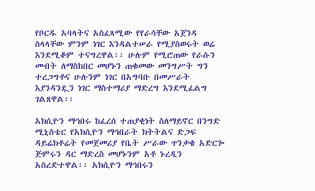የቦርዱ አባላትና አስፈጻሚው የየራሳቸው አጀንዳ ስላላቸው ምንም ነገር እንዳልተሠራ የሚያስወሩት ወሬ እንደሚቆም ተናግረዋል፡፡ ሁሉም የሚሮጠው የራሱን መብት ለማስከበር መሆኑን ጠቁመው መንግሥት ግን ተረጋግቶና ሁሉንም ነገር በአግባቡ በመሥራት እያንዳንዷን ነገር ማስተማሪያ ማድረግ እንደሚፈልግ ገልጸዋል፡፡

አክሲዮን ማኅበሩ ከፈረሰ ተጠያቂነት ስለማይኖር በንግድ ሚኒስቴር የአክሲዮን ማኅበራት ክትትልና ድጋፍ ዳይሬክቶሬት የመጀመሪያ የቤት ሥራው ጥንቃቄ አድርጐ ጅምሩን ዳር ማድረስ መሆኑንም አቶ ኑረዲን አስረድተዋል፡፡ አክሲዮን ማኅበሩን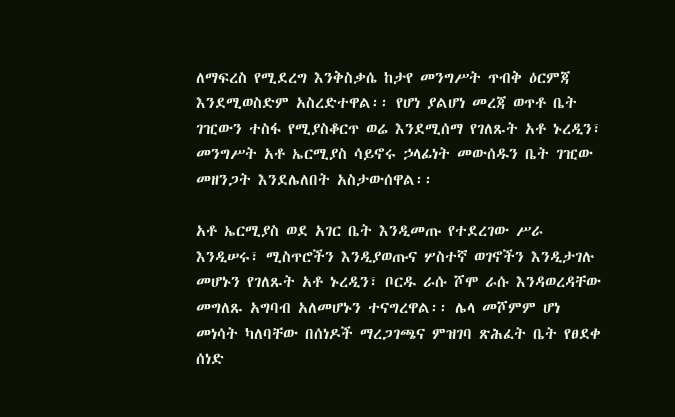ለማፍረስ የሚደረግ እንቅስቃሴ ከታየ መንግሥት ጥብቅ ዕርምጃ እንደሚወስድም አስረድተዋል፡፡ የሆነ ያልሆነ መረጃ ወጥቶ ቤት ገዢውን ተስፋ የሚያስቆርጥ ወሬ እንደሚሰማ የገለጹት አቶ ኑረዲን፣ መንግሥት አቶ ኤርሚያስ ሳይኖሩ ኃላፊነት መውሰዱን ቤት ገዢው መዘንጋት እንደሌለበት አስታውሰዋል፡፡

አቶ ኤርሚያስ ወደ አገር ቤት እንዲመጡ የተደረገው ሥራ እንዲሠሩ፣ ሚስጥሮችን እንዲያወጡና ሦስተኛ ወገኖችን እንዲታገሉ መሆኑን የገለጹት አቶ ኑረዲን፣ ቦርዱ ራሱ ሾሞ ራሱ እንዳወረዳቸው መግለጹ አግባብ አለመሆኑን ተናግረዋል፡፡ ሌላ መሾምም ሆነ መነሳት ካለባቸው በሰነዶች ማረጋገጫና ምዝገባ ጽሕፈት ቤት የፀደቀ ሰነድ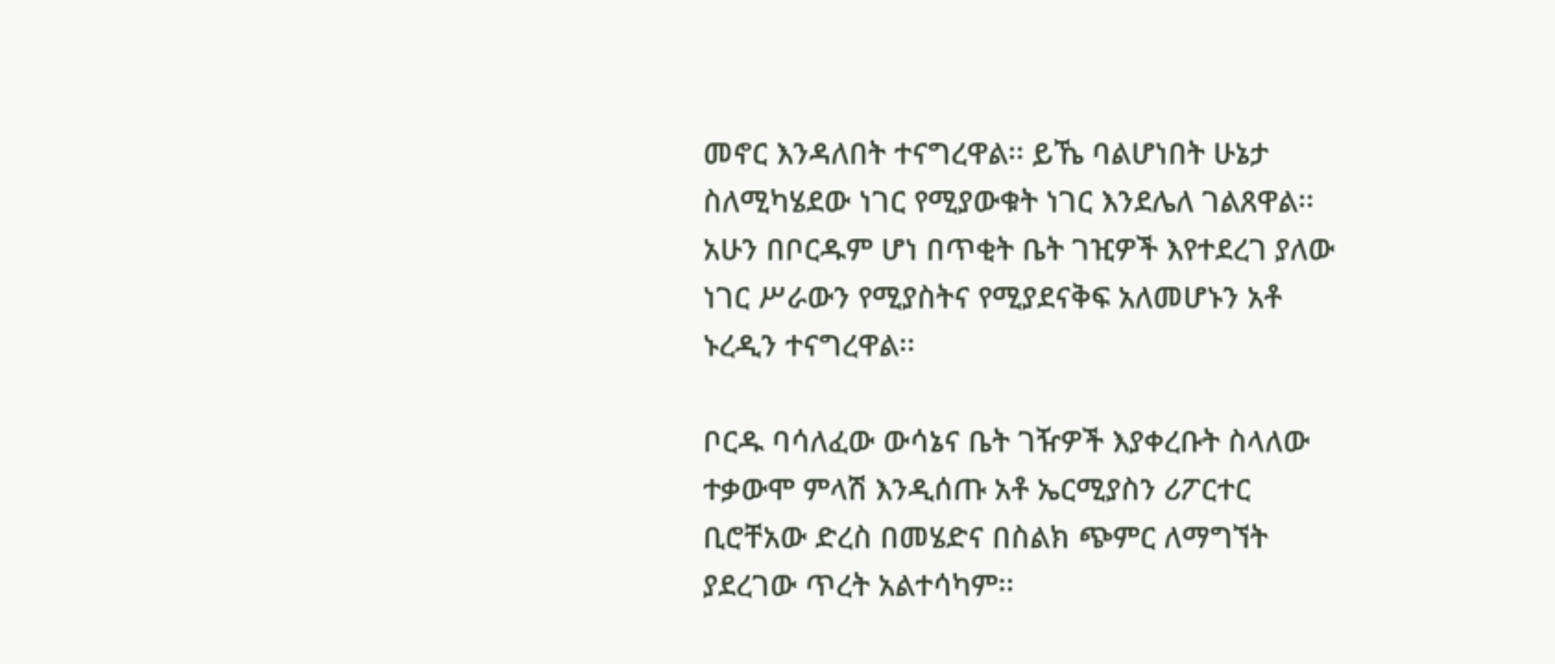መኖር እንዳለበት ተናግረዋል፡፡ ይኼ ባልሆነበት ሁኔታ ስለሚካሄደው ነገር የሚያውቁት ነገር እንደሌለ ገልጸዋል፡፡ አሁን በቦርዱም ሆነ በጥቂት ቤት ገዢዎች እየተደረገ ያለው ነገር ሥራውን የሚያስትና የሚያደናቅፍ አለመሆኑን አቶ ኑረዲን ተናግረዋል፡፡

ቦርዱ ባሳለፈው ውሳኔና ቤት ገዥዎች እያቀረቡት ስላለው ተቃውሞ ምላሽ እንዲሰጡ አቶ ኤርሚያስን ሪፖርተር ቢሮቸአው ድረስ በመሄድና በስልክ ጭምር ለማግኘት ያደረገው ጥረት አልተሳካም፡፡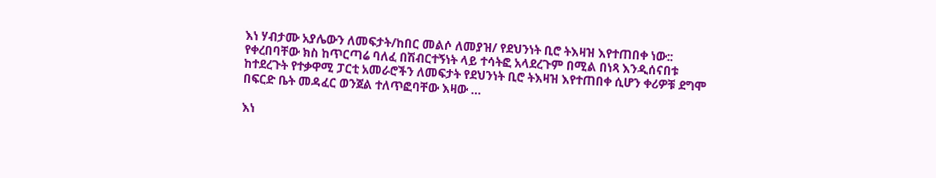እነ ሃብታሙ አያሌውን ለመፍታት/ከበር መልሶ ለመያዝ/ የደህንነት ቢሮ ትእዛዝ እየተጠበቀ ነው:: የቀረበባቸው ክስ ከጥርጣሬ ባለፈ በሽብርተኝነት ላይ ተሳትፎ አላደረጉም በሚል በነጻ እንዲሰናበቱ ከተደረጉት የተቃዋሚ ፓርቲ አመራሮችን ለመፍታት የደህንነት ቢሮ ትእዛዝ እየተጠበቀ ሲሆን ቀሪዎቹ ደግሞ በፍርድ ቤት መዳፈር ወንጀል ተለጥፎባቸው እዛው …

እነ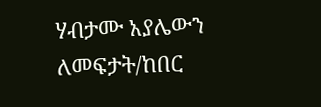ሃብታሙ አያሌውን ለመፍታት/ከበር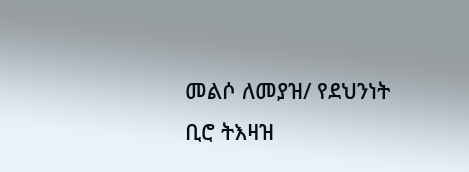መልሶ ለመያዝ/ የደህንነት ቢሮ ትእዛዝ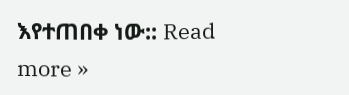እየተጠበቀ ነው:: Read more »